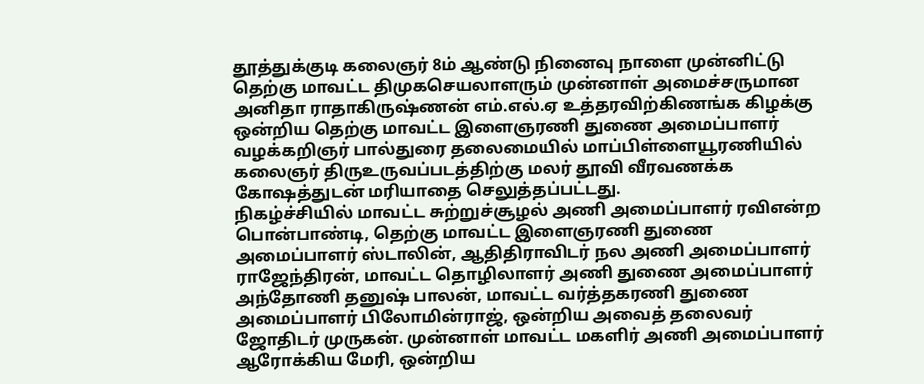தூத்துக்குடி கலைஞர் 8ம் ஆண்டு நினைவு நாளை முன்னிட்டு தெற்கு மாவட்ட திமுகசெயலாளரும் முன்னாள் அமைச்சருமான அனிதா ராதாகிருஷ்ணன் எம்.எல்.ஏ உத்தரவிற்கிணங்க கிழக்கு ஒன்றிய தெற்கு மாவட்ட இளைஞரணி துணை அமைப்பாளர் வழக்கறிஞர் பால்துரை தலைமையில் மாப்பிள்ளையூரணியில் கலைஞர் திருஉருவப்படத்திற்கு மலர் தூவி வீரவணக்க கோஷத்துடன் மரியாதை செலுத்தப்பட்டது.
நிகழ்ச்சியில் மாவட்ட சுற்றுச்சூழல் அணி அமைப்பாளர் ரவிஎன்ற பொன்பாண்டி, தெற்கு மாவட்ட இளைஞரணி துணை அமைப்பாளர் ஸ்டாலின், ஆதிதிராவிடர் நல அணி அமைப்பாளர் ராஜேந்திரன், மாவட்ட தொழிலாளர் அணி துணை அமைப்பாளர் அந்தோணி தனுஷ் பாலன், மாவட்ட வர்த்தகரணி துணை அமைப்பாளர் பிலோமின்ராஜ், ஒன்றிய அவைத் தலைவர் ஜோதிடர் முருகன். முன்னாள் மாவட்ட மகளிர் அணி அமைப்பாளர் ஆரோக்கிய மேரி, ஒன்றிய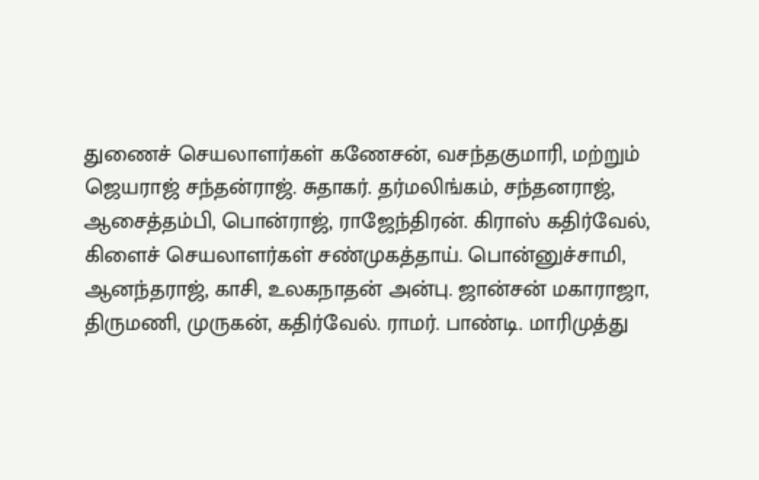துணைச் செயலாளர்கள் கணேசன், வசந்தகுமாரி, மற்றும் ஜெயராஜ் சந்தன்ராஜ். சுதாகர். தர்மலிங்கம், சந்தனராஜ், ஆசைத்தம்பி, பொன்ராஜ், ராஜேந்திரன். கிராஸ் கதிர்வேல், கிளைச் செயலாளர்கள் சண்முகத்தாய். பொன்னுச்சாமி, ஆனந்தராஜ், காசி, உலகநாதன் அன்பு. ஜான்சன் மகாராஜா, திருமணி, முருகன், கதிர்வேல். ராமர். பாண்டி. மாரிமுத்து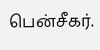பென்சீகர்.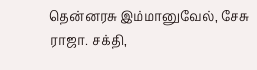தென்னரசு இம்மானுவேல், சேசு ராஜா. சக்தி,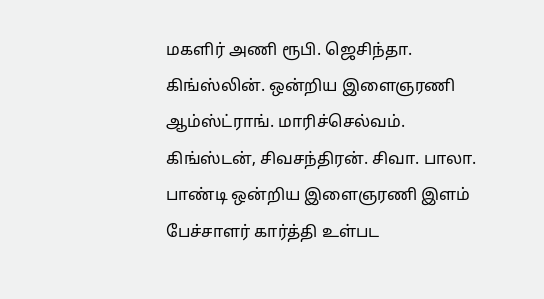மகளிர் அணி ரூபி. ஜெசிந்தா. கிங்ஸ்லின். ஒன்றிய இளைஞரணி ஆம்ஸ்ட்ராங். மாரிச்செல்வம். கிங்ஸ்டன், சிவசந்திரன். சிவா. பாலா. பாண்டி ஒன்றிய இளைஞரணி இளம் பேச்சாளர் கார்த்தி உள்பட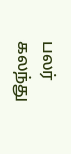பலர் கலந்து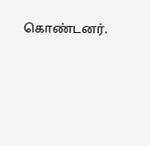கொண்டனர்.